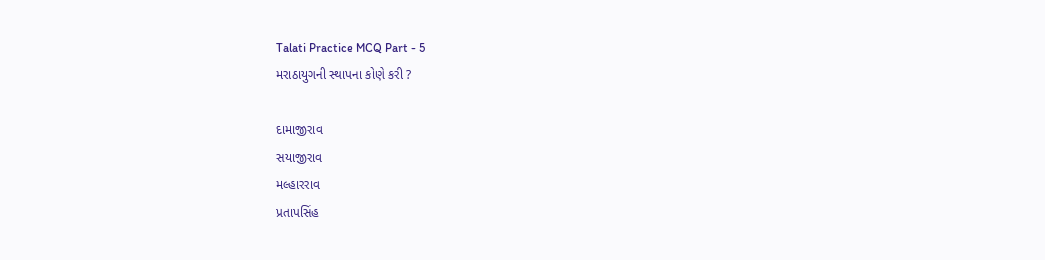Talati Practice MCQ Part - 5
મરાઠાયુગની સ્થાપના કોણે કરી ?

દામાજીરાવ
સયાજીરાવ
મલ્હારરાવ
પ્રતાપસિંહ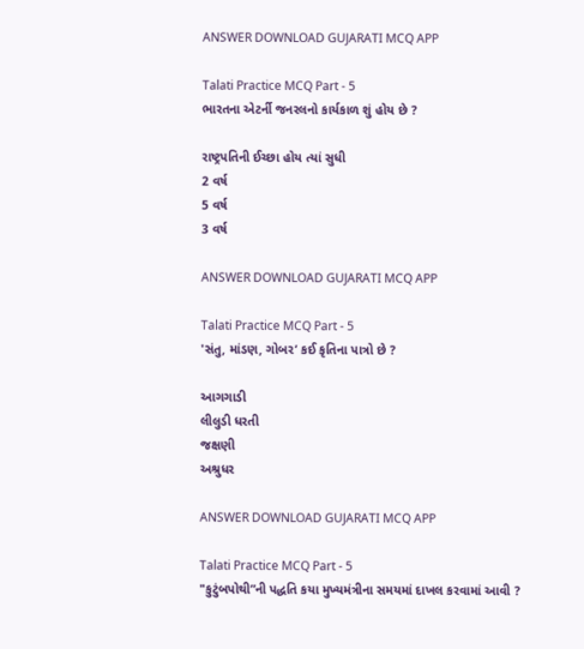ANSWER DOWNLOAD GUJARATI MCQ APP

Talati Practice MCQ Part - 5
ભારતના એટર્ની જનરલનો કાર્યકાળ શું હોય છે ?

રાષ્ટ્રપતિની ઈચ્છા હોય ત્યાં સુધી
2 વર્ષ
5 વર્ષ
3 વર્ષ

ANSWER DOWNLOAD GUJARATI MCQ APP

Talati Practice MCQ Part - 5
'સંતુ, માંડણ, ગોબર’ કઈ કૃતિના પાત્રો છે ?

આગગાડી
લીલુડી ધરતી
જક્ષણી
અશ્રુધર

ANSWER DOWNLOAD GUJARATI MCQ APP

Talati Practice MCQ Part - 5
"કુટુંબપોથી”ની પદ્ધતિ કયા મુખ્યમંત્રીના સમયમાં દાખલ કરવામાં આવી ?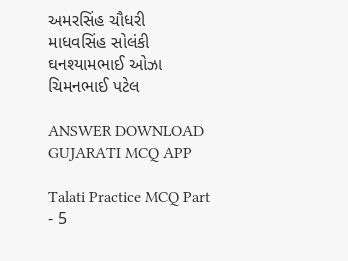અમરસિંહ ચૌધરી
માધવસિંહ સોલંકી
ઘનશ્યામભાઈ ઓઝા
ચિમનભાઈ પટેલ

ANSWER DOWNLOAD GUJARATI MCQ APP

Talati Practice MCQ Part - 5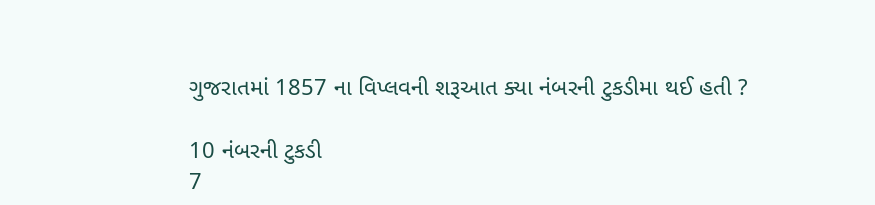ગુજરાતમાં 1857 ના વિપ્લવની શરૂઆત ક્યા નંબરની ટુકડીમા થઈ હતી ?

10 નંબરની ટુકડી
7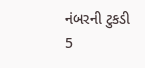નંબરની ટુકડી
5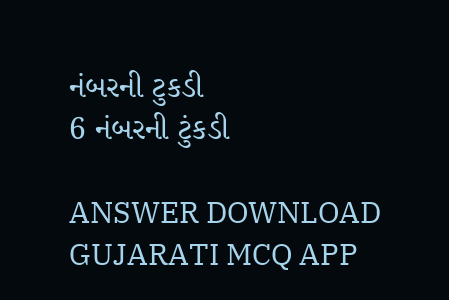નંબરની ટુકડી
6 નંબરની ટુંકડી

ANSWER DOWNLOAD GUJARATI MCQ APP